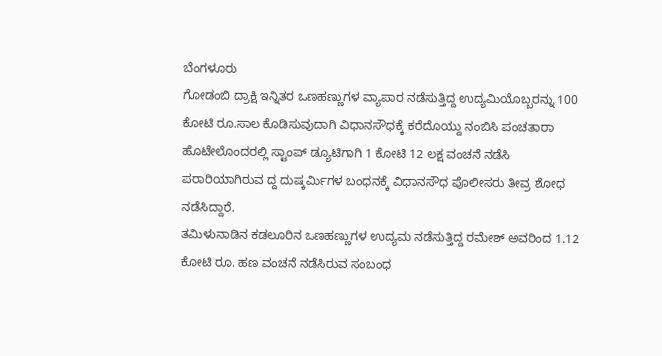ಬೆಂಗಳೂರು
ಗೋಡಂಬಿ ದ್ರಾಕ್ಷಿ ಇನ್ನಿತರ ಒಣಹಣ್ಣುಗಳ ವ್ಯಾಪಾರ ನಡೆಸುತ್ತಿದ್ದ ಉದ್ಯಮಿಯೊಬ್ಬರನ್ನು 100 ಕೋಟಿ ರೂ.ಸಾಲ ಕೊಡಿಸುವುದಾಗಿ ವಿಧಾನಸೌಧಕ್ಕೆ ಕರೆದೊಯ್ದು ನಂಬಿಸಿ ಪಂಚತಾರಾ ಹೊಟೇಲೊಂದರಲ್ಲಿ ಸ್ಟಾಂಪ್ ಡ್ಯೂಟಿಗಾಗಿ 1 ಕೋಟಿ 12 ಲಕ್ಷ ವಂಚನೆ ನಡೆಸಿ ಪರಾರಿಯಾಗಿರುವ ದ್ದ ದುಷ್ಕರ್ಮಿಗಳ ಬಂಧನಕ್ಕೆ ವಿಧಾನಸೌಧ ಪೊಲೀಸರು ತೀವ್ರ ಶೋಧ ನಡೆಸಿದ್ದಾರೆ.
ತಮಿಳುನಾಡಿನ ಕಡಲೂರಿನ ಒಣಹಣ್ಣುಗಳ ಉದ್ಯಮ ನಡೆಸುತ್ತಿದ್ದ ರಮೇಶ್ ಅವರಿಂದ 1.12 ಕೋಟಿ ರೂ. ಹಣ ವಂಚನೆ ನಡೆಸಿರುವ ಸಂಬಂಧ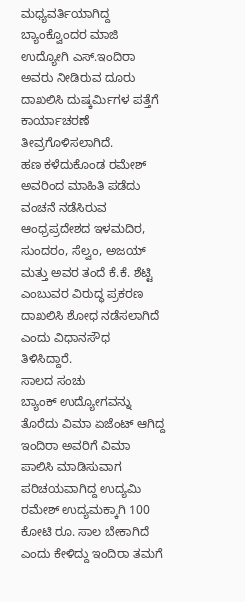ಮಧ್ಯವರ್ತಿಯಾಗಿದ್ದ ಬ್ಯಾಂಕ್ವೊಂದರ ಮಾಜಿ ಉದ್ಯೋಗಿ ಎಸ್.ಇಂದಿರಾ ಅವರು ನೀಡಿರುವ ದೂರು ದಾಖಲಿಸಿ ದುಷ್ಕರ್ಮಿಗಳ ಪತ್ತೆಗೆ ಕಾರ್ಯಾಚರಣೆ ತೀವ್ರಗೊಳಿಸಲಾಗಿದೆ.
ಹಣ ಕಳೆದುಕೊಂಡ ರಮೇಶ್ ಅವರಿಂದ ಮಾಹಿತಿ ಪಡೆದು ವಂಚನೆ ನಡೆಸಿರುವ ಆಂಧ್ರಪ್ರದೇಶದ ಇಳಮದಿರ, ಸುಂದರಂ, ಸೆಲ್ವಂ, ಅಜಯ್ ಮತ್ತು ಅವರ ತಂದೆ ಕೆ.ಕೆ. ಶೆಟ್ಟಿ ಎಂಬುವರ ವಿರುದ್ಧ ಪ್ರಕರಣ ದಾಖಲಿಸಿ ಶೋಧ ನಡೆಸಲಾಗಿದೆ ಎಂದು ವಿಧಾನಸೌಧ ತಿಳಿಸಿದ್ದಾರೆ.
ಸಾಲದ ಸಂಚು
ಬ್ಯಾಂಕ್ ಉದ್ಯೋಗವನ್ನು ತೊರೆದು ವಿಮಾ ಏಜೆಂಟ್ ಆಗಿದ್ದ ಇಂದಿರಾ ಅವರಿಗೆ ವಿಮಾ ಪಾಲಿಸಿ ಮಾಡಿಸುವಾಗ ಪರಿಚಯವಾಗಿದ್ದ ಉದ್ಯಮಿ ರಮೇಶ್ ಉದ್ಯಮಕ್ಕಾಗಿ 100 ಕೋಟಿ ರೂ. ಸಾಲ ಬೇಕಾಗಿದೆ ಎಂದು ಕೇಳಿದ್ದು ಇಂದಿರಾ ತಮಗೆ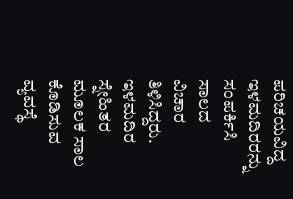ಪರಿಚಯವಿದ್ದ ಇಳಮದಿರರನ್ನು ಸಂಪರ್ಕಿಸಿ ಸಾಲದ ವಿಚಾರ ತಿಳಿಸಿದ್ದರು.
ಇಳಮದಿರ ಸ್ನೇಹಿತರ ಮೂಲಕ ಸಾಲ ಕೊಡಿಸುವ ವ್ಯವಸ್ಥೆ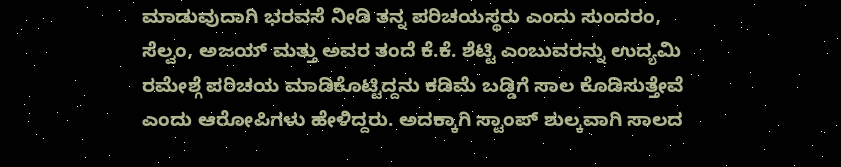ಮಾಡುವುದಾಗಿ ಭರವಸೆ ನೀಡಿ ತನ್ನ ಪರಿಚಯಸ್ಥರು ಎಂದು ಸುಂದರಂ, ಸೆಲ್ವಂ, ಅಜಯ್ ಮತ್ತು ಅವರ ತಂದೆ ಕೆ.ಕೆ. ಶೆಟ್ಟಿ ಎಂಬುವರನ್ನು ಉದ್ಯಮಿ ರಮೇಶ್ಗೆ ಪರಿಚಯ ಮಾಡಿಕೊಟ್ಟಿದ್ದನು ಕಡಿಮೆ ಬಡ್ಡಿಗೆ ಸಾಲ ಕೊಡಿಸುತ್ತೇವೆ ಎಂದು ಆರೋಪಿಗಳು ಹೇಳಿದ್ದರು. ಅದಕ್ಕಾಗಿ ಸ್ಟಾಂಪ್ ಶುಲ್ಕವಾಗಿ ಸಾಲದ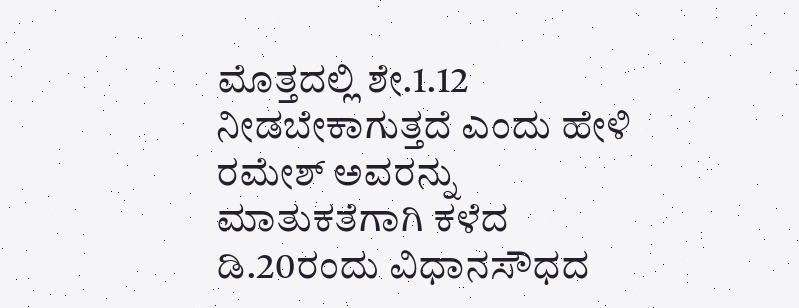ಮೊತ್ತದಲ್ಲಿ ಶೇ.1.12 ನೀಡಬೇಕಾಗುತ್ತದೆ ಎಂದು ಹೇಳಿ ರಮೇಶ್ ಅವರನ್ನು ಮಾತುಕತೆಗಾಗಿ ಕಳೆದ ಡಿ.20ರಂದು ವಿಧಾನಸೌಧದ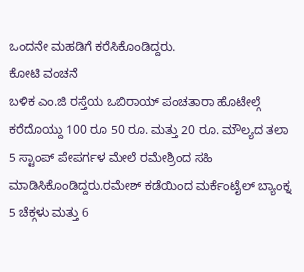ಒಂದನೇ ಮಹಡಿಗೆ ಕರೆಸಿಕೊಂಡಿದ್ದರು.
ಕೋಟಿ ವಂಚನೆ
ಬಳಿಕ ಎಂ.ಜಿ ರಸ್ತೆಯ ಒಬಿರಾಯ್ ಪಂಚತಾರಾ ಹೊಟೇಲ್ಗೆ ಕರೆದೊಯ್ದು 100 ರೂ 50 ರೂ. ಮತ್ತು 20 ರೂ. ಮೌಲ್ಯದ ತಲಾ 5 ಸ್ಟಾಂಪ್ ಪೇಪರ್ಗಳ ಮೇಲೆ ರಮೇಶ್ರಿಂದ ಸಹಿ ಮಾಡಿಸಿಕೊಂಡಿದ್ದರು.ರಮೇಶ್ ಕಡೆಯಿಂದ ಮರ್ಕೆಂಟೈಲ್ ಬ್ಯಾಂಕ್ನ 5 ಚೆಕ್ಗಳು ಮತ್ತು 6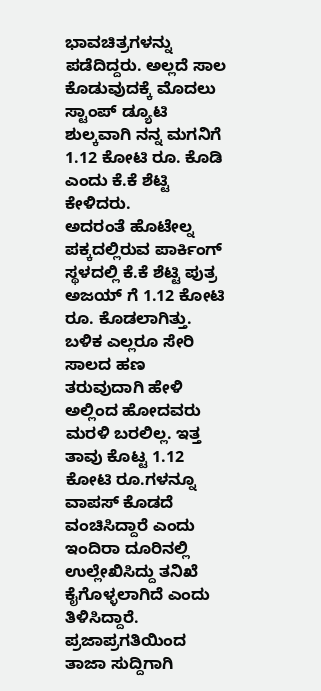ಭಾವಚಿತ್ರಗಳನ್ನು ಪಡೆದಿದ್ದರು. ಅಲ್ಲದೆ ಸಾಲ ಕೊಡುವುದಕ್ಕೆ ಮೊದಲು ಸ್ಟಾಂಪ್ ಡ್ಯೂಟಿ ಶುಲ್ಕವಾಗಿ ನನ್ನ ಮಗನಿಗೆ 1.12 ಕೋಟಿ ರೂ. ಕೊಡಿ ಎಂದು ಕೆ.ಕೆ ಶೆಟ್ಟಿ ಕೇಳಿದರು.
ಅದರಂತೆ ಹೊಟೇಲ್ನ ಪಕ್ಕದಲ್ಲಿರುವ ಪಾರ್ಕಿಂಗ್ ಸ್ಥಳದಲ್ಲಿ ಕೆ.ಕೆ ಶೆಟ್ಟಿ ಪುತ್ರ ಅಜಯ್ ಗೆ 1.12 ಕೋಟಿ ರೂ. ಕೊಡಲಾಗಿತ್ತು. ಬಳಿಕ ಎಲ್ಲರೂ ಸೇರಿ ಸಾಲದ ಹಣ ತರುವುದಾಗಿ ಹೇಳಿ ಅಲ್ಲಿಂದ ಹೋದವರು ಮರಳಿ ಬರಲಿಲ್ಲ. ಇತ್ತ ತಾವು ಕೊಟ್ಟ 1.12 ಕೋಟಿ ರೂ.ಗಳನ್ನೂ ವಾಪಸ್ ಕೊಡದೆ ವಂಚಿಸಿದ್ದಾರೆ ಎಂದು ಇಂದಿರಾ ದೂರಿನಲ್ಲಿ ಉಲ್ಲೇಖಿಸಿದ್ದು ತನಿಖೆ ಕೈಗೊಳ್ಳಲಾಗಿದೆ ಎಂದು ತಿಳಿಸಿದ್ದಾರೆ.
ಪ್ರಜಾಪ್ರಗತಿಯಿಂದ ತಾಜಾ ಸುದ್ದಿಗಾಗಿ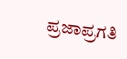ಪ್ರಜಾಪ್ರಗತಿ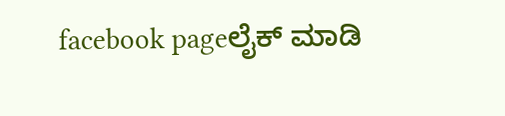facebook pageಲೈಕ್ ಮಾಡಿ